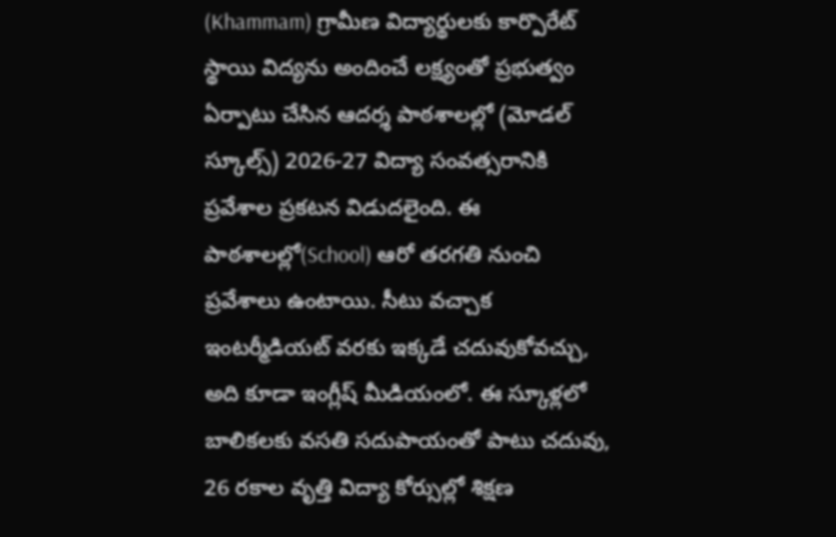(Khammam) గ్రామీణ విద్యార్థులకు కార్పొరేట్ స్థాయి విద్యను అందించే లక్ష్యంతో ప్రభుత్వం ఏర్పాటు చేసిన ఆదర్శ పాఠశాలల్లో (మోడల్ స్కూల్స్) 2026-27 విద్యా సంవత్సరానికి ప్రవేశాల ప్రకటన విడుదలైంది. ఈ పాఠశాలల్లో(School) ఆరో తరగతి నుంచి ప్రవేశాలు ఉంటాయి. సీటు వచ్చాక ఇంటర్మీడియట్ వరకు ఇక్కడే చదువుకోవచ్చు, అది కూడా ఇంగ్లీష్ మీడియంలో. ఈ స్కూళ్లలో బాలికలకు వసతి సదుపాయంతో పాటు చదువు, 26 రకాల వృత్తి విద్యా కోర్సుల్లో శిక్షణ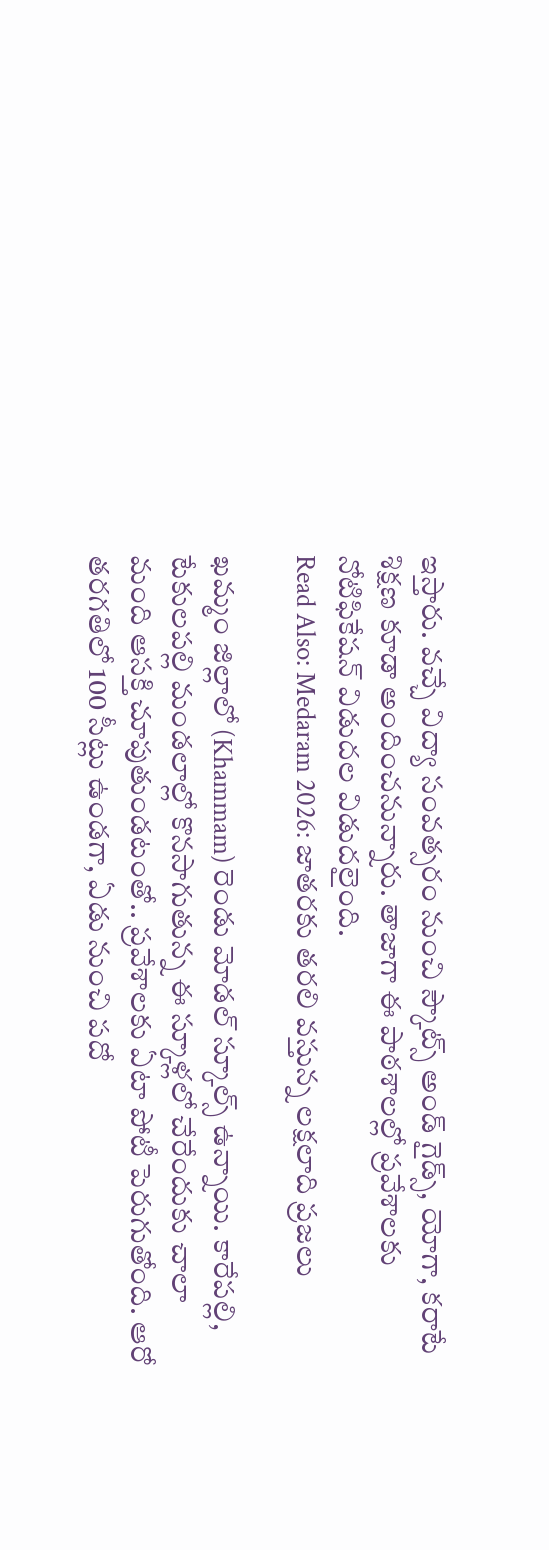ఇస్తారు. వచ్చే విద్యా సంవత్సరం నుంచి స్కౌట్స్ అండ్ గైడ్స్, యోగా, కరాటే శిక్షణ కూడా అందించనున్నారు. తాజాగా ఈ పాఠశాలల్లో ప్రవేశాలకు నోటిఫికేషన్ విడుదల విడుదలైంది.
Read Also: Medaram 2026: జాతరకు తరలి వస్తున్న లక్షలాది ప్రజలు

ఖమ్మం జిల్లాలో (Khammam) రెండు మోడల్ స్కూల్స్ ఉన్నాయి. కారేపల్లి, టేకులపల్లి మండలాల్లో కొనసాగుతున్న ఈ స్కూళ్లలో చేరేందుకు చాలా మంది ఆసక్తి చూపుతుండటంతో.. ప్రవేశాలకు ఏటా పోటీ పెరుగుతోంది. ఆరో తరగతిలో 100 సీట్లు ఉండగా, ఏడు నుంచి పదో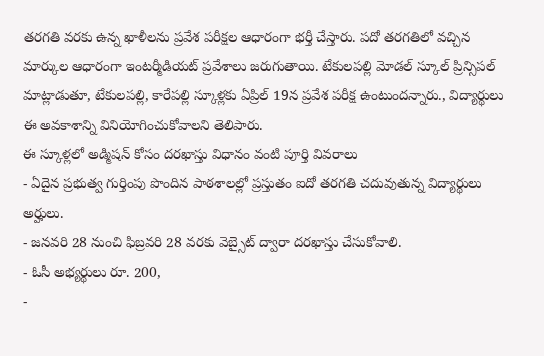తరగతి వరకు ఉన్న ఖాళీలను ప్రవేశ పరీక్షల ఆధారంగా భర్తీ చేస్తారు. పదో తరగతిలో వచ్చిన మార్కుల ఆధారంగా ఇంటర్మీడియట్ ప్రవేశాలు జరుగుతాయి. టేకులపల్లి మోడల్ స్కూల్ ప్రిన్సిపల్ మాట్లాడుతూ, టేకులపల్లి, కారేపల్లి స్కూళ్లకు ఏప్రిల్ 19న ప్రవేశ పరీక్ష ఉంటుందన్నారు., విద్యార్థులు ఈ అవకాశాన్ని వినియోగించుకోవాలని తెలిపారు.
ఈ స్కూళ్లలో అడ్మిషన్ కోసం దరఖాస్తు విధానం వంటి పూర్తి వివరాలు
- ఏదైన ప్రభుత్వ గుర్తింపు పొందిన పాఠశాలల్లో ప్రస్తుతం ఐదో తరగతి చదువుతున్న విద్యార్థులు అర్హులు.
- జనవరి 28 నుంచి ఫిబ్రవరి 28 వరకు వెబ్సైట్ ద్వారా దరఖాస్తు చేసుకోవాలి.
- ఓసీ అభ్యర్థులు రూ. 200,
-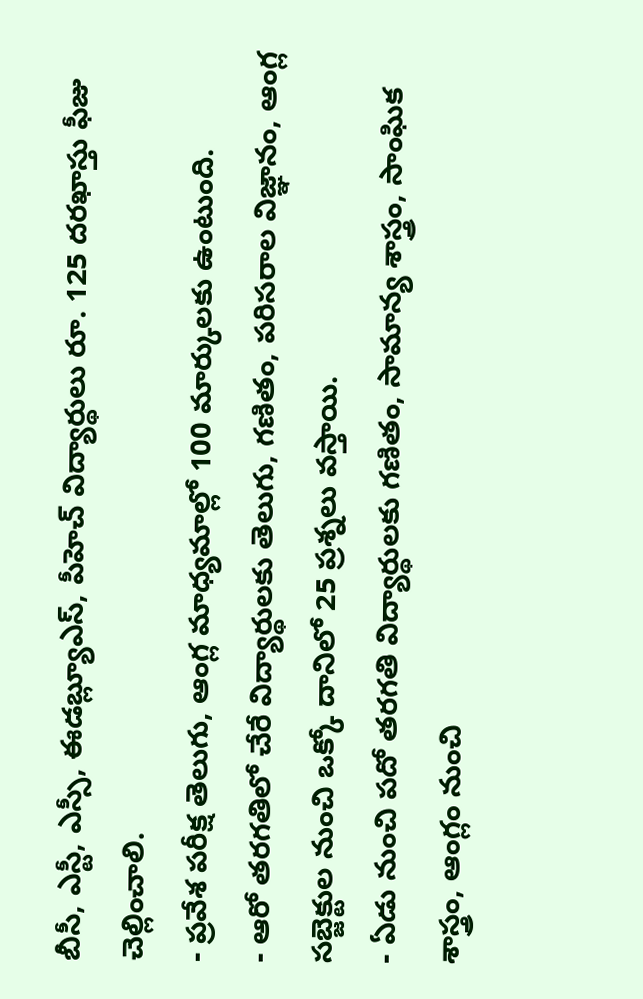బీసీ, ఎస్టీ, ఎస్సీ, ఈడబ్ల్యూఎస్, పీహెచ్ విద్యార్థులు రూ. 125 దరఖాస్తు ఫీజు చెల్లించాలి.
- ప్రవేశ పరీక్ష తెలుగు, ఆంగ్ల మాధ్యమాల్లో 100 మార్కులకు ఉంటుంది.
- ఆరో తరగతిలో చేరే విద్యార్థులకు తెలుగు, గణితం, పరిసరాల విజ్ఞానం, ఆంగ్ల సబ్జెక్టుల నుంచి ఒక్కో దానిలో 25 ప్రశ్నలు వస్తాయి.
- ఏడు నుంచి పదో తరగతి విద్యార్థులకు గణితం, సామాన్య శాస్త్రం, సాంఘిక శాస్త్రం, ఆంగ్లం నుంచి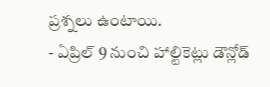ప్రశ్నలు ఉంటాయి.
- ఏప్రిల్ 9 నుంచి హాల్టికెట్లు డౌన్లోడ్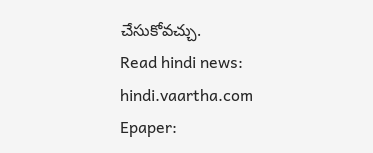చేసుకోవచ్చు.
Read hindi news: hindi.vaartha.com
Epaper: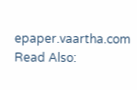epaper.vaartha.com
Read Also: